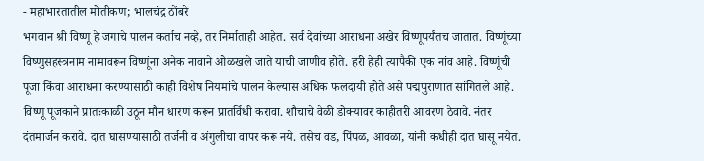- महाभारतातील मोतीकण; भालचंद्र ठोंबरे
भगवान श्री विष्णू हे जगाचे पालन कर्ताच नव्हे, तर निर्माताही आहेत. सर्व देवांच्या आराधना अखेर विष्णूपर्यंतच जातात. विष्णूंच्या विष्णुसहस्त्रनाम नामावरून विष्णूंना अनेक नावाने ओळखले जाते याची जाणीव होते. हरी हेही त्यापैकी एक नांव आहे. विष्णूंची पूजा किंवा आराधना करण्यासाठी काही विशेष नियमांचे पालन केल्यास अधिक फलदायी होते असे पद्मपुराणात सांगितले आहे.
विष्णू पूजकाने प्रातःकाळी उठून मौन धारण करून प्रातर्विधी करावा. शौचाचे वेळी डोक्यावर काहीतरी आवरण ठेवावे. नंतर दंतमार्जन करावे. दात घासण्यासाठी तर्जनी व अंगुलीचा वापर करू नये. तसेच वड, पिंपळ, आवळा, यांनी कधीही दात घासू नयेत.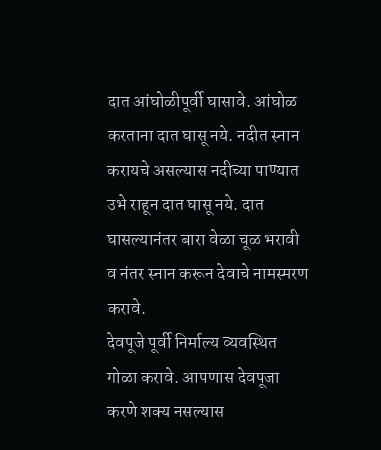दात आंघोळीपूर्वी घासावे. आंघोळ करताना दात घासू नये. नदीत स्नान करायचे असल्यास नदीच्या पाण्यात उभे राहून दात घासू नये. दात घासल्यानंतर बारा वेळा चूळ भरावी व नंतर स्नान करून देवाचे नामस्मरण करावे.
देवपूजे पूर्वी निर्माल्य व्यवस्थित गोळा करावे. आपणास देवपूजा करणे शक्य नसल्यास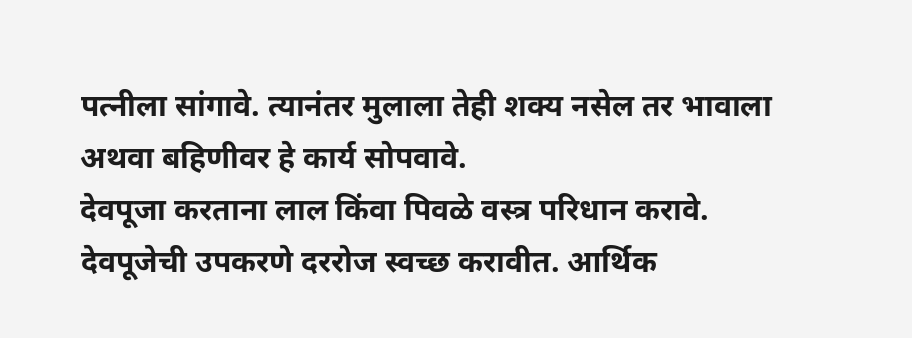पत्नीला सांगावे. त्यानंतर मुलाला तेही शक्य नसेल तर भावाला अथवा बहिणीवर हे कार्य सोपवावे.
देवपूजा करताना लाल किंवा पिवळे वस्त्र परिधान करावे. देवपूजेची उपकरणे दररोज स्वच्छ करावीत. आर्थिक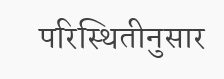परिस्थितीनुसार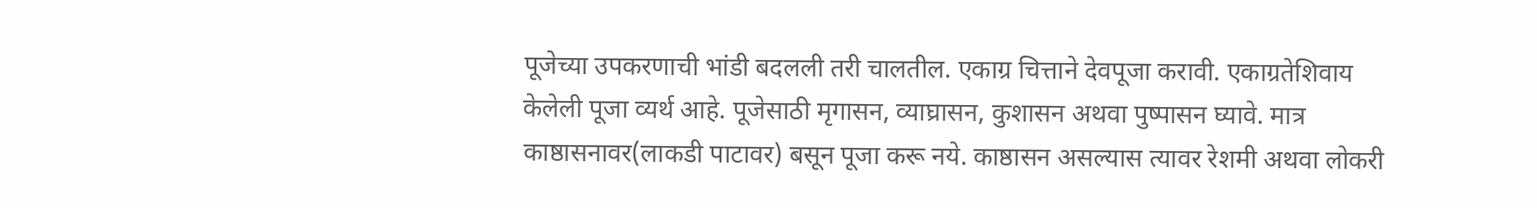पूजेच्या उपकरणाची भांडी बदलली तरी चालतील. एकाग्र चित्ताने देवपूजा करावी. एकाग्रतेशिवाय केलेली पूजा व्यर्थ आहे. पूजेसाठी मृगासन, व्याघ्रासन, कुशासन अथवा पुष्पासन घ्यावे. मात्र काष्ठासनावर(लाकडी पाटावर) बसून पूजा करू नये. काष्ठासन असल्यास त्यावर रेशमी अथवा लोकरी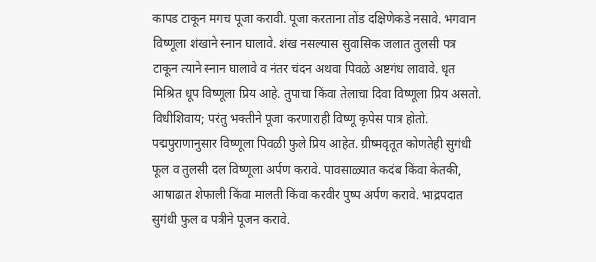कापड टाकून मगच पूजा करावी. पूजा करताना तोंड दक्षिणेकडे नसावे. भगवान विष्णूला शंखाने स्नान घालावे. शंख नसल्यास सुवासिक जलात तुलसी पत्र टाकून त्याने स्नान घालावे व नंतर चंदन अथवा पिवळे अष्टगंध लावावे. धृत मिश्रित धूप विष्णूला प्रिय आहे. तुपाचा किंवा तेलाचा दिवा विष्णूला प्रिय असतो. विधीशिवाय; परंतु भक्तीने पूजा करणाराही विष्णू कृपेस पात्र होतो.
पद्मपुराणानुसार विष्णूला पिवळी फुले प्रिय आहेत. ग्रीष्मवृतूत कोणतेही सुगंधी फूल व तुलसी दल विष्णूला अर्पण करावे. पावसाळ्यात कदंब किंवा केतकी, आषाढात शेफाली किंवा मालती किंवा करवीर पुष्प अर्पण करावे. भाद्रपदात सुगंधी फुल व पत्रीने पूजन करावे.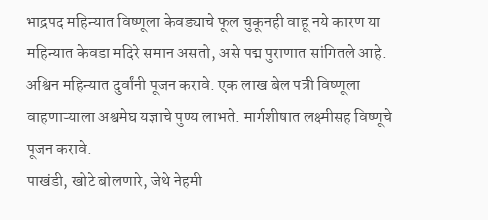भाद्रपद महिन्यात विष्णूला केवड्याचे फूल चुकूनही वाहू नये कारण या महिन्यात केवडा मदिरे समान असतो, असे पद्म पुराणात सांगितले आहे. अश्विन महिन्यात दुर्वांनी पूजन करावे. एक लाख बेल पत्री विष्णूला वाहणाऱ्याला अश्वमेघ यज्ञाचे पुण्य लाभते. मार्गशीषात लक्ष्मीसह विष्णूचे पूजन करावे.
पाखंडी, खोटे बोलणारे, जेथे नेहमी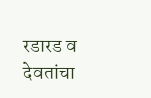रडारड व देवतांचा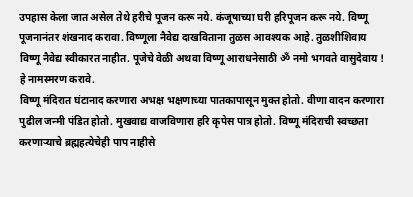उपहास केला जात असेल तेथे हरीचे पूजन करू नये. कंजूषाच्या घरी हरिपूजन करू नये. विष्णू पूजनानंतर शंखनाद करावा. विष्णूला नैवेद्य दाखविताना तुळस आवश्यक आहे. तुळशीशिवाय विष्णू नैवेद्य स्वीकारत नाहीत. पूजेचे वेळी अथवा विष्णू आराधनेसाठी ॐ नमो भगवते वासुदेवाय ! हे नामस्मरण करावे.
विष्णू मंदिरात घंटानाद करणारा अभक्ष भक्षणाच्या पातकापासून मुक्त होतो. वीणा वादन करणारा पुढील जन्मी पंडित होतो. मुखवाद्य वाजविणारा हरि कृपेस पात्र होतो. विष्णू मंदिराची स्वच्छता करणाऱ्याचे ब्रह्महत्येचेही पाप नाहीसे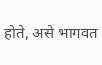होते, असे भागवत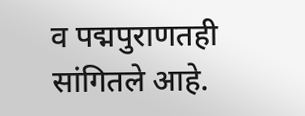व पद्मपुराणतही सांगितले आहे.